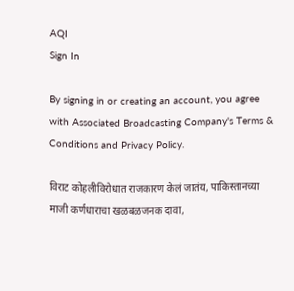AQI
Sign In

By signing in or creating an account, you agree with Associated Broadcasting Company's Terms & Conditions and Privacy Policy.

विराट कोहलीविरोधात राजकारण केलं जातंय, पाकिस्तानच्या माजी कर्णधाराचा खळबळजनक दावा,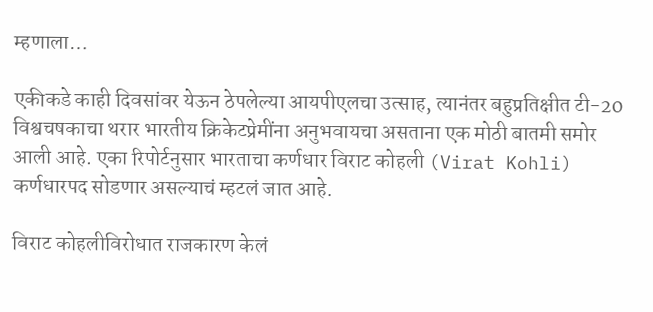म्हणाला…

एकीकडे काही दिवसांवर येऊन ठेपलेल्या आयपीएलचा उत्साह, त्यानंतर बहुप्रतिक्षीत टी-20 विश्वचषकाचा थरार भारतीय क्रिकेटप्रेमींना अनुभवायचा असताना एक मोठी बातमी समोर आली आहे. एका रिपोर्टनुसार भारताचा कर्णधार विराट कोहली (Virat Kohli) कर्णधारपद सोडणार असल्याचं म्हटलं जात आहे.

विराट कोहलीविरोधात राजकारण केलं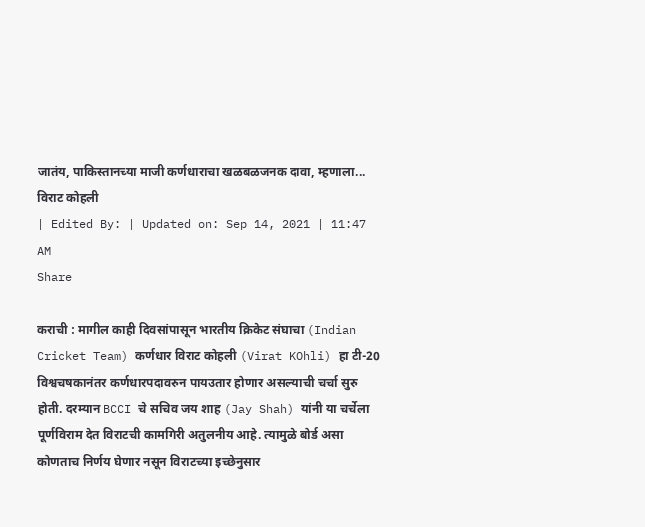जातंय, पाकिस्तानच्या माजी कर्णधाराचा खळबळजनक दावा, म्हणाला...
विराट कोहली
| Edited By: | Updated on: Sep 14, 2021 | 11:47 AM
Share

कराची : मागील काही दिवसांपासून भारतीय क्रिकेट संघाचा (Indian Cricket Team) कर्णधार विराट कोहली (Virat KOhli) हा टी-20 विश्वचषकानंतर कर्णधारपदावरुन पायउतार होणार असल्याची चर्चा सुरु होती. दरम्यान BCCI चे सचिव जय शाह (Jay Shah) यांनी या चर्चेला पूर्णविराम देत विराटची कामगिरी अतुलनीय आहे. त्यामुळे बोर्ड असा कोणताच निर्णय घेणार नसून विराटच्या इच्छेनुसार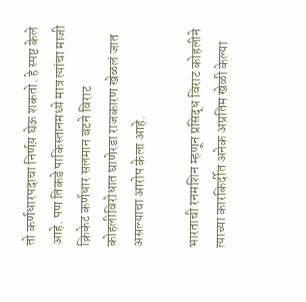तो कर्णधारपदाचा निर्णय़ घेऊ शकतो. हे स्पष्ट केले आहे. पण तिकडे पाकिस्तानमध्ये मात्र त्यांचा माजी क्रिकेट कर्णधार सलमान बटने विराट कोहलीविरोधात घाणेरडा राजकारण खेळलं जात असल्याचा आरोप केला आहे.

भारताची रनमशिन म्हणून प्रसिद्ध विराट कोहलीने त्याच्या कारकिर्दीत अनेक अप्रतिम खेळी केल्या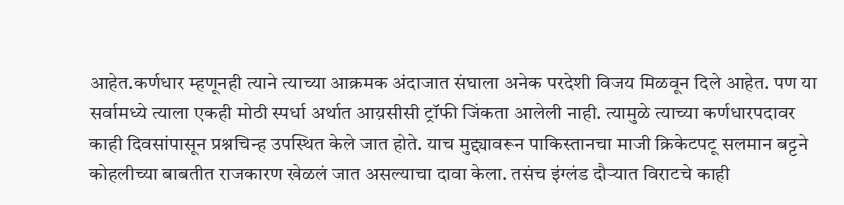आहेत.कर्णधार म्हणूनही त्याने त्याच्या आक्रमक अंदाजात संघाला अनेक परदेशी विजय मिळवून दिले आहेत. पण या सर्वामध्ये त्याला एकही मोठी स्पर्धा अर्थात आय़सीसी ट्रॉफी जिंकता आलेली नाही. त्यामुळे त्याच्या कर्णधारपदावर काही दिवसांपासून प्रश्नचिन्ह उपस्थित केले जात होते. याच मुद्द्यावरून पाकिस्तानचा माजी क्रिकेटपटू सलमान बट्टने कोहलीच्या बाबतीत राजकारण खेळलं जात असल्याचा दावा केला. तसंच इंग्लंड दौऱ्यात विराटचे काही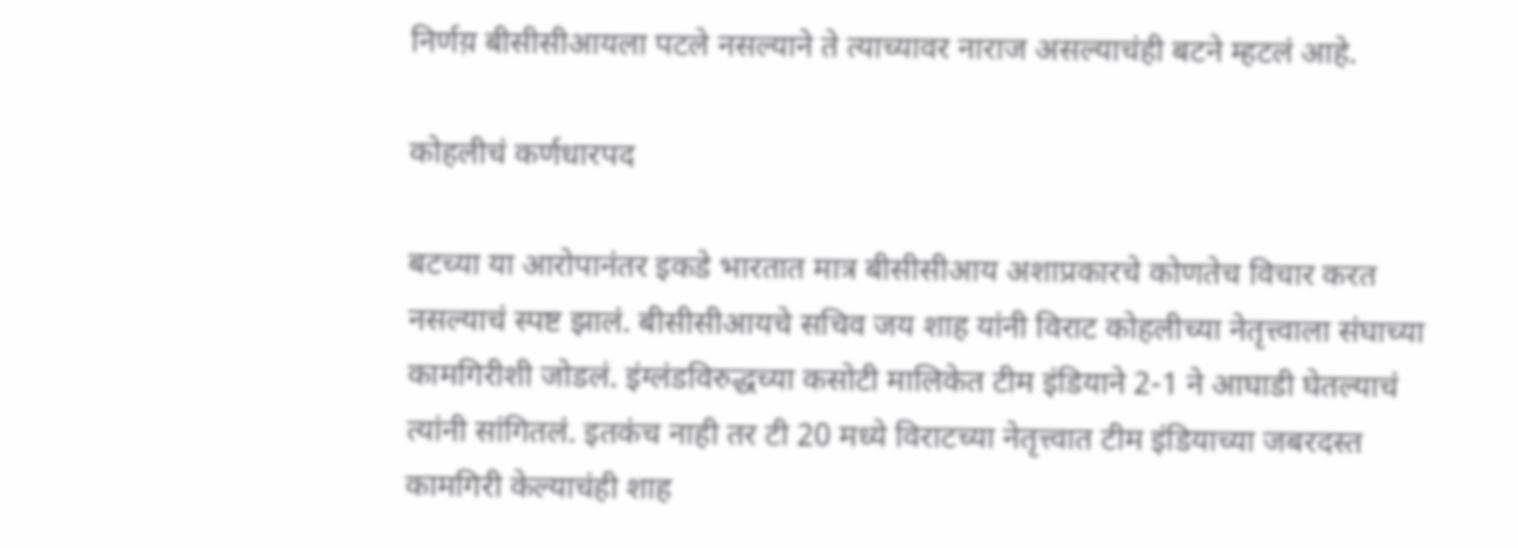निर्णय़ बीसीसीआयला पटले नसल्याने ते त्याच्यावर नाराज असल्याचंही बटने म्हटलं आहे.

कोहलीचं कर्णधारपद

बटच्या या आरोपानंतर इकडे भारतात मात्र बीसीसीआय अशाप्रकारचे कोणतेच विचार करत नसल्याचं स्पष्ट झालं. बीसीसीआयचे सचिव जय शाह यांनी विराट कोहलीच्या नेतृत्त्वाला संघाच्या कामगिरीशी जोडलं. इंग्लंडविरुद्धच्या कसोटी मालिकेत टीम इंडियाने 2-1 ने आघाडी घेतल्याचं त्यांनी सांगितलं. इतकंच नाही तर टी 20 मध्ये विराटच्या नेतृत्त्वात टीम इंडियाच्या जबरदस्त कामगिरी केल्याचंही शाह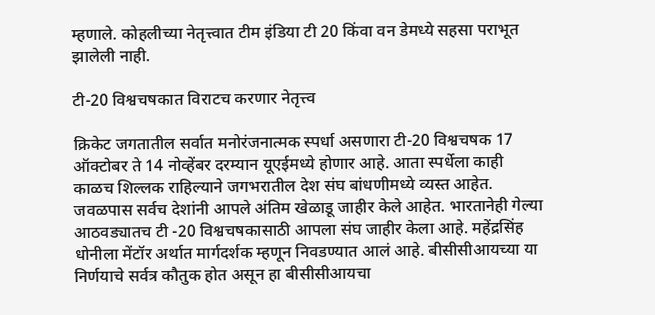म्हणाले. कोहलीच्या नेतृत्त्वात टीम इंडिया टी 20 किंवा वन डेमध्ये सहसा पराभूत झालेली नाही.

टी-20 विश्वचषकात विराटच करणार नेतृत्त्व

क्रिकेट जगतातील सर्वात मनोरंजनात्मक स्पर्धा असणारा टी-20 विश्वचषक 17 ऑक्टोबर ते 14 नोव्हेंबर दरम्यान यूएईमध्ये होणार आहे. आता स्पर्धेला काही काळच शिल्लक राहिल्याने जगभरातील देश संघ बांधणीमध्ये व्यस्त आहेत. जवळपास सर्वच देशांनी आपले अंतिम खेळाडू जाहीर केले आहेत. भारतानेही गेल्या आठवड्यातच टी -20 विश्वचषकासाठी आपला संघ जाहीर केला आहे. महेंद्रसिंह धोनीला मेंटॉर अर्थात मार्गदर्शक म्हणून निवडण्यात आलं आहे. बीसीसीआयच्या या निर्णयाचे सर्वत्र कौतुक होत असून हा बीसीसीआयचा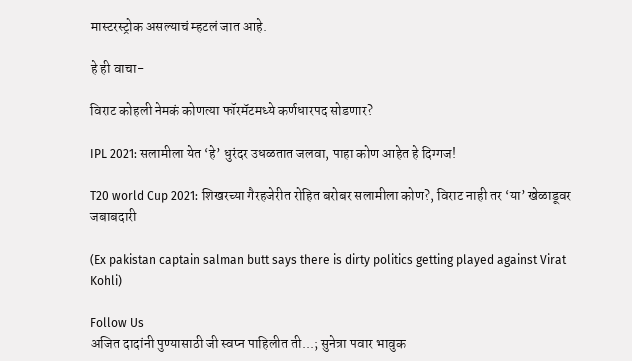मास्टरस्ट्रोक असल्याचं म्हटलं जात आहे.

हे ही वाचा-

विराट कोहली नेमकं कोणत्या फॉरमॅटमध्ये कर्णधारपद सोडणार?

IPL 2021: सलामीला येत ‘हे’ धुरंदर उधळतात जलवा, पाहा कोण आहेत हे दिग्गज!

T20 world Cup 2021: शिखरच्या गैरहजेरीत रोहित बरोबर सलामीला कोण?, विराट नाही तर ‘या’ खेळाडूवर जबाबदारी

(Ex pakistan captain salman butt says there is dirty politics getting played against Virat Kohli)

Follow Us
अजित दादांनी पुण्यासाठी जी स्वप्न पाहिलीत ती...; सुनेत्रा पवार भावुक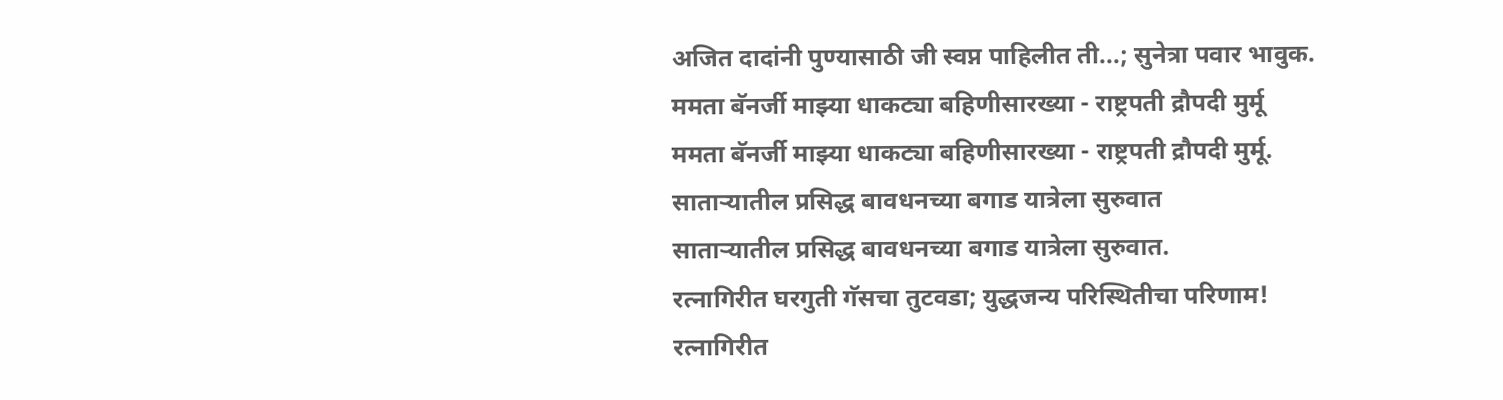अजित दादांनी पुण्यासाठी जी स्वप्न पाहिलीत ती...; सुनेत्रा पवार भावुक.
ममता बॅनर्जी माझ्या धाकट्या बहिणीसारख्या - राष्ट्रपती द्रौपदी मुर्मू
ममता बॅनर्जी माझ्या धाकट्या बहिणीसारख्या - राष्ट्रपती द्रौपदी मुर्मू.
साताऱ्यातील प्रसिद्ध बावधनच्या बगाड यात्रेला सुरुवात
साताऱ्यातील प्रसिद्ध बावधनच्या बगाड यात्रेला सुरुवात.
रत्नागिरीत घरगुती गॅसचा तुटवडा; युद्धजन्य परिस्थितीचा परिणाम!
रत्नागिरीत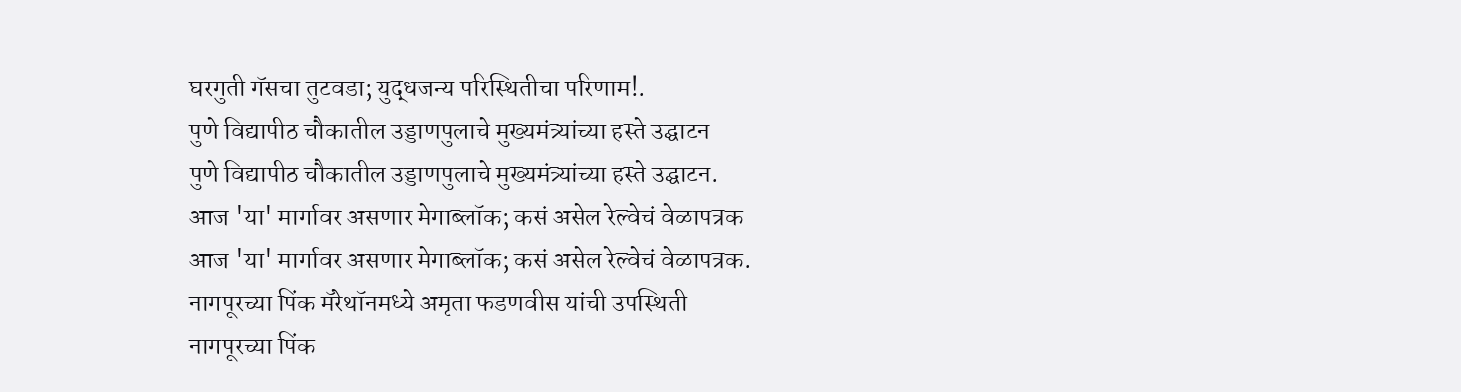घरगुती गॅसचा तुटवडा; युद्धजन्य परिस्थितीचा परिणाम!.
पुणे विद्यापीठ चौकातील उड्डाणपुलाचे मुख्यमंत्र्यांच्या हस्ते उद्घाटन
पुणे विद्यापीठ चौकातील उड्डाणपुलाचे मुख्यमंत्र्यांच्या हस्ते उद्घाटन.
आज 'या' मार्गावर असणार मेगाब्लॉक; कसं असेल रेल्वेचं वेळापत्रक
आज 'या' मार्गावर असणार मेगाब्लॉक; कसं असेल रेल्वेचं वेळापत्रक.
नागपूरच्या पिंक मॅरेथॉनमध्ये अमृता फडणवीस यांची उपस्थिती
नागपूरच्या पिंक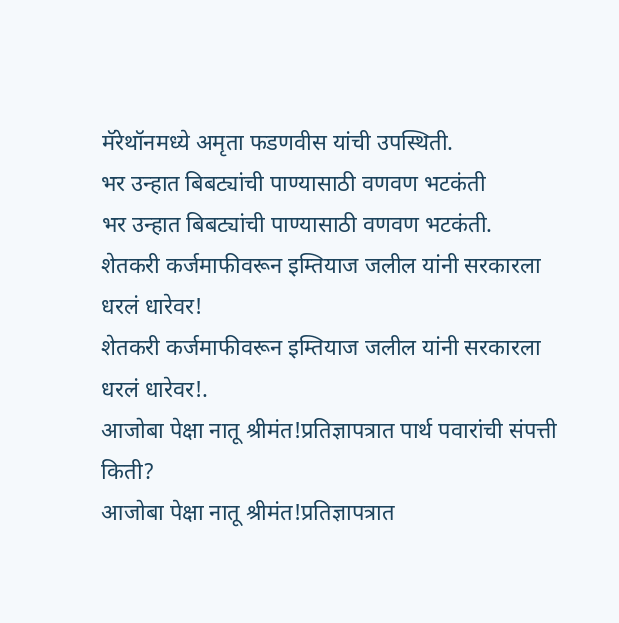मॅरेथॉनमध्ये अमृता फडणवीस यांची उपस्थिती.
भर उन्हात बिबट्यांची पाण्यासाठी वणवण भटकंती
भर उन्हात बिबट्यांची पाण्यासाठी वणवण भटकंती.
शेतकरी कर्जमाफीवरून इम्तियाज जलील यांनी सरकारला धरलं धारेवर!
शेतकरी कर्जमाफीवरून इम्तियाज जलील यांनी सरकारला धरलं धारेवर!.
आजोबा पेक्षा नातू श्रीमंत!प्रतिज्ञापत्रात पार्थ पवारांची संपत्ती किती?
आजोबा पेक्षा नातू श्रीमंत!प्रतिज्ञापत्रात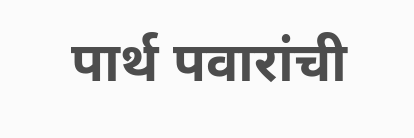पार्थ पवारांची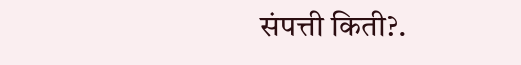संपत्ती किती?.